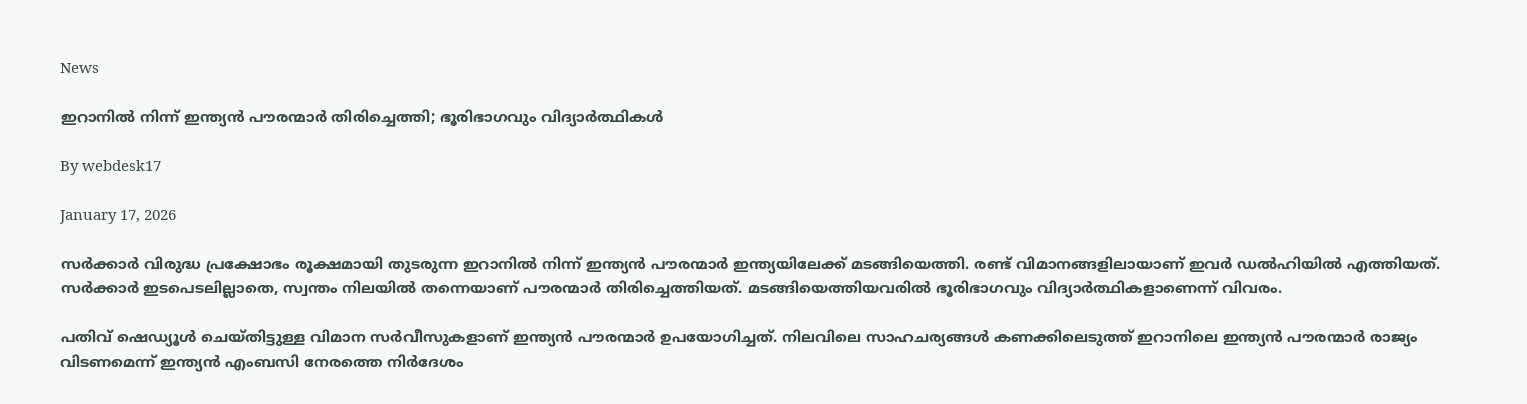News

ഇറാനില്‍ നിന്ന് ഇന്ത്യന്‍ പൗരന്മാര്‍ തിരിച്ചെത്തി; ഭൂരിഭാഗവും വിദ്യാര്‍ത്ഥികള്‍

By webdesk17

January 17, 2026

സര്‍ക്കാര്‍ വിരുദ്ധ പ്രക്ഷോഭം രൂക്ഷമായി തുടരുന്ന ഇറാനില്‍ നിന്ന് ഇന്ത്യന്‍ പൗരന്മാര്‍ ഇന്ത്യയിലേക്ക് മടങ്ങിയെത്തി. രണ്ട് വിമാനങ്ങളിലായാണ് ഇവര്‍ ഡല്‍ഹിയില്‍ എത്തിയത്. സര്‍ക്കാര്‍ ഇടപെടലില്ലാതെ, സ്വന്തം നിലയില്‍ തന്നെയാണ് പൗരന്മാര്‍ തിരിച്ചെത്തിയത്. മടങ്ങിയെത്തിയവരില്‍ ഭൂരിഭാഗവും വിദ്യാര്‍ത്ഥികളാണെന്ന് വിവരം.

പതിവ് ഷെഡ്യൂള്‍ ചെയ്തിട്ടുള്ള വിമാന സര്‍വീസുകളാണ് ഇന്ത്യന്‍ പൗരന്മാര്‍ ഉപയോഗിച്ചത്. നിലവിലെ സാഹചര്യങ്ങള്‍ കണക്കിലെടുത്ത് ഇറാനിലെ ഇന്ത്യന്‍ പൗരന്മാര്‍ രാജ്യം വിടണമെന്ന് ഇന്ത്യന്‍ എംബസി നേരത്തെ നിര്‍ദേശം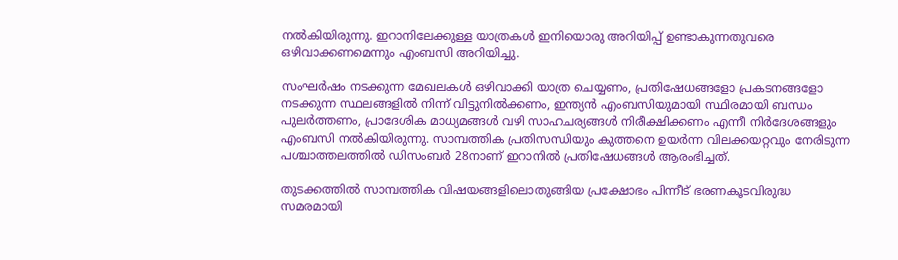നല്‍കിയിരുന്നു. ഇറാനിലേക്കുള്ള യാത്രകള്‍ ഇനിയൊരു അറിയിപ്പ് ഉണ്ടാകുന്നതുവരെ ഒഴിവാക്കണമെന്നും എംബസി അറിയിച്ചു.

സംഘര്‍ഷം നടക്കുന്ന മേഖലകള്‍ ഒഴിവാക്കി യാത്ര ചെയ്യണം, പ്രതിഷേധങ്ങളോ പ്രകടനങ്ങളോ നടക്കുന്ന സ്ഥലങ്ങളില്‍ നിന്ന് വിട്ടുനില്‍ക്കണം, ഇന്ത്യന്‍ എംബസിയുമായി സ്ഥിരമായി ബന്ധം പുലര്‍ത്തണം, പ്രാദേശിക മാധ്യമങ്ങള്‍ വഴി സാഹചര്യങ്ങള്‍ നിരീക്ഷിക്കണം എന്നീ നിര്‍ദേശങ്ങളും എംബസി നല്‍കിയിരുന്നു. സാമ്പത്തിക പ്രതിസന്ധിയും കുത്തനെ ഉയര്‍ന്ന വിലക്കയറ്റവും നേരിടുന്ന പശ്ചാത്തലത്തില്‍ ഡിസംബര്‍ 28നാണ് ഇറാനില്‍ പ്രതിഷേധങ്ങള്‍ ആരംഭിച്ചത്.

തുടക്കത്തില്‍ സാമ്പത്തിക വിഷയങ്ങളിലൊതുങ്ങിയ പ്രക്ഷോഭം പിന്നീട് ഭരണകൂടവിരുദ്ധ സമരമായി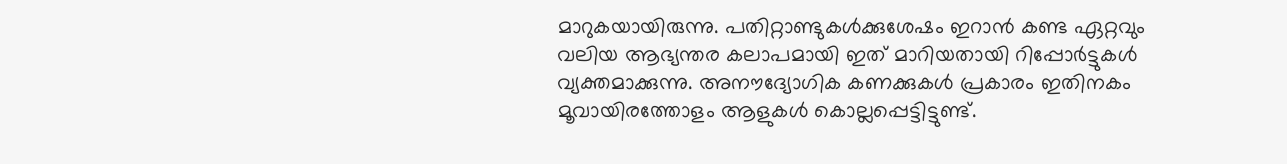മാറുകയായിരുന്നു. പതിറ്റാണ്ടുകള്‍ക്കുശേഷം ഇറാന്‍ കണ്ട ഏറ്റവും വലിയ ആഭ്യന്തര കലാപമായി ഇത് മാറിയതായി റിപ്പോര്‍ട്ടുകള്‍ വ്യക്തമാക്കുന്നു. അനൗദ്യോഗിക കണക്കുകള്‍ പ്രകാരം ഇതിനകം മൂവായിരത്തോളം ആളുകള്‍ കൊല്ലപ്പെട്ടിട്ടുണ്ട്.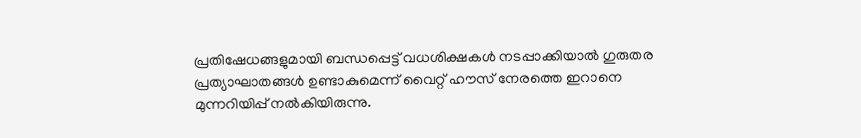പ്രതിഷേധങ്ങളുമായി ബന്ധപ്പെട്ട് വധശിക്ഷകള്‍ നടപ്പാക്കിയാല്‍ ഗുരുതര പ്രത്യാഘാതങ്ങള്‍ ഉണ്ടാകുമെന്ന് വൈറ്റ് ഹൗസ് നേരത്തെ ഇറാനെ മുന്നറിയിപ്പ് നല്‍കിയിരുന്നു.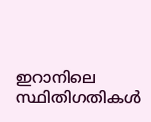ഇറാനിലെ സ്ഥിതിഗതികള്‍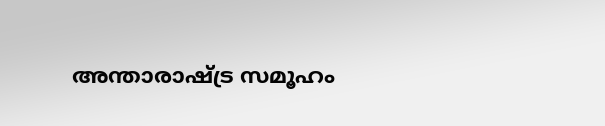അന്താരാഷ്ട്ര സമൂഹം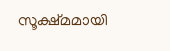സൂക്ഷ്മമായി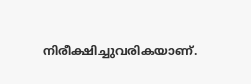നിരീക്ഷിച്ചുവരികയാണ്.